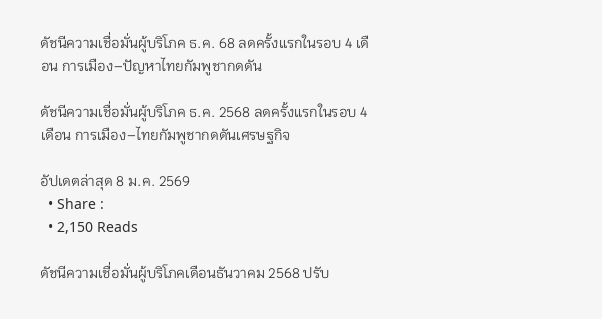ดัชนีความเชื่อมั่นผู้บริโภค ธ.ค. 68 ลดครั้งแรกในรอบ 4 เดือน การเมือง–ปัญหาไทยกัมพูชากดดัน

ดัชนีความเชื่อมั่นผู้บริโภค ธ.ค. 2568 ลดครั้งแรกในรอบ 4 เดือน การเมือง–ไทยกัมพูชากดดันเศรษฐกิจ

อัปเดตล่าสุด 8 ม.ค. 2569
  • Share :
  • 2,150 Reads

ดัชนีความเชื่อมั่นผู้บริโภคเดือนธันวาคม 2568 ปรับ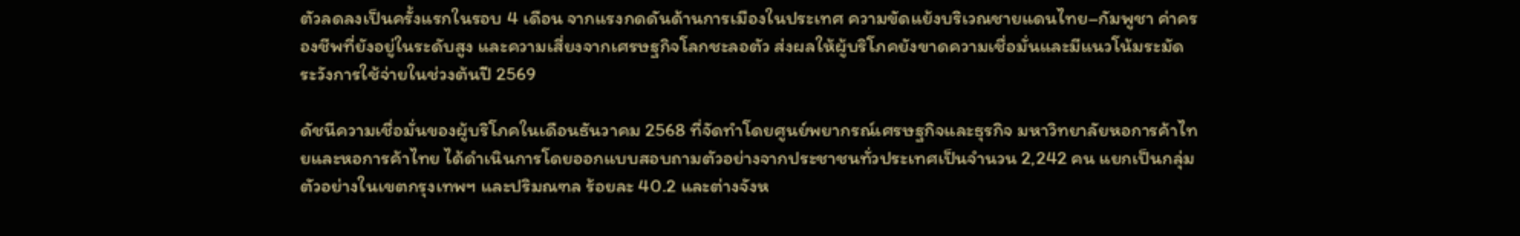ตัวลดลงเป็นครั้งแรกในรอบ 4 เดือน จากแรงกดดันด้านการเมืองในประเทศ ความขัดแย้งบริเวณชายแดนไทย–กัมพูชา ค่าครองชีพที่ยังอยู่ในระดับสูง และความเสี่ยงจากเศรษฐกิจโลกชะลอตัว ส่งผลให้ผู้บริโภคยังขาดความเชื่อมั่นและมีแนวโน้มระมัดระวังการใช้จ่ายในช่วงต้นปี 2569

ดัชนีความเชื่อมั่นของผู้บริโภคในเดือนธันวาคม 2568 ที่จัดทำโดยศูนย์พยากรณ์เศรษฐกิจและธุรกิจ มหาวิทยาลัยหอการค้าไทยและหอการค้าไทย ได้ดำเนินการโดยออกแบบสอบถามตัวอย่างจากประชาชนทั่วประเทศเป็นจำนวน 2,242 คน แยกเป็นกลุ่มตัวอย่างในเขตกรุงเทพฯ และปริมณฑล ร้อยละ 40.2 และต่างจังห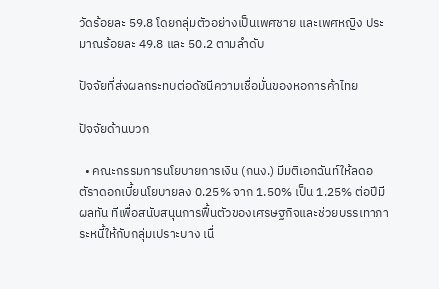วัดร้อยละ 59.8 โดยกลุ่มตัวอย่างเป็นเพศชาย และเพศหญิง ประมาณร้อยละ 49.8 และ 50.2 ตามลำดับ

ปัจจัยที่ส่งผลกระทบต่อดัชนีความเชื่อมั่นของหอการค้าไทย

ปัจจัยด้านบวก

  • คณะกรรมการนโยบายการเงิน (กนง.) มีมติเอกฉันท์ให้ลดอตัราดอกเบี้ยนโยบายลง 0.25% จาก 1.50% เป็น 1.25% ต่อปีมีผลทัน ทีเพื่อสนับสนุนการฟื้นตัวของเศรษฐกิจและช่วยบรรเทาภาระหนี้ให้กับกลุ่มเปราะบาง เนื่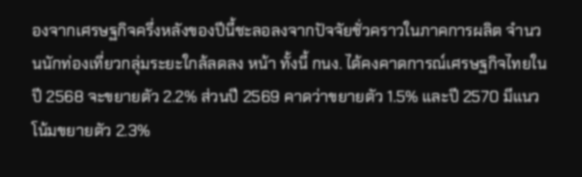องจากเศรษฐกิจครึ่งหลังของปีนี้ชะลอลงจากปัจจัยชั่วคราวในภาคการผลิต จำนวนนักท่องเที่ยวกลุ่มระยะใกล้ลดลง หน้า ทั้งนี้ กนง. ได้คงคาดการณ์เศรษฐกิจไทยในปี 2568 จะขยายตัว 2.2% ส่วนปี 2569 คาดว่าขยายตัว 1.5% และปี 2570 มีแนวโน้มขยายตัว 2.3%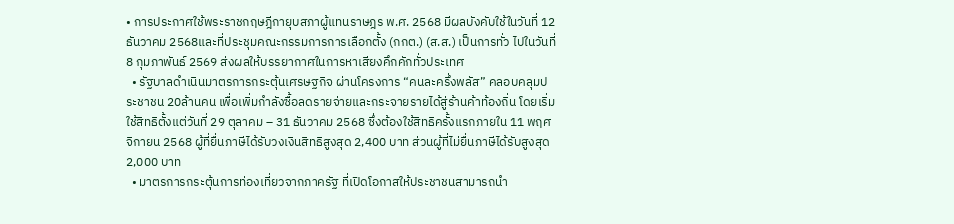• การประกาศใช้พระราชกฤษฎีกายุบสภาผู้แทนราษฎร พ.ศ. 2568 มีผลบังคับใช้ในวันที่ 12 ธันวาคม 2568และที่ประชุมคณะกรรมการการเลือกตั้ง (กกต.) (ส.ส.) เป็นการทั่ว ไปในวันที่ 8 กุมภาพันธ์ 2569 ส่งผลให้บรรยากาศในการหาเสียงคึกคักทั่วประเทศ
  • รัฐบาลดำเนินมาตรการกระตุ้นเศรษฐกิจ ผ่านโครงการ “คนละครึ่งพลัส” คลอบคลุมประชาชน 20ล้านคน เพื่อเพิ่มกำลังซื้อลดรายจ่ายและกระจายรายได้สู่ร้านค้าท้องถิ่น โดยเริ่มใช้สิทธิตั้งแต่วันที่ 29 ตุลาคม – 31 ธันวาคม 2568 ซึ่งต้องใช้สิทธิครั้งแรกภายใน 11 พฤศจิกายน 2568 ผู้ที่ยื่นภาษีได้รับวงเงินสิทธิสูงสุด 2,400 บาท ส่วนผู้ที่ไม่ยื่นภาษีได้รับสูงสุด 2,000 บาท
  • มาตรการกระตุ้นการท่องเที่ยวจากภาครัฐ ที่เปิดโอกาสให้ประชาชนสามารถนำ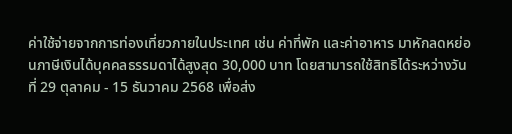ค่าใช้จ่ายจากการท่องเที่ยวภายในประเทศ เช่น ค่าที่พัก และค่าอาหาร มาหักลดหย่อนภาษีเงินได้บุคคลธรรมดาได้สูงสุด 30,000 บาท โดยสามารถใช้สิทธิได้ระหว่างวันที่ 29 ตุลาคม - 15 ธันวาคม 2568 เพื่อส่ง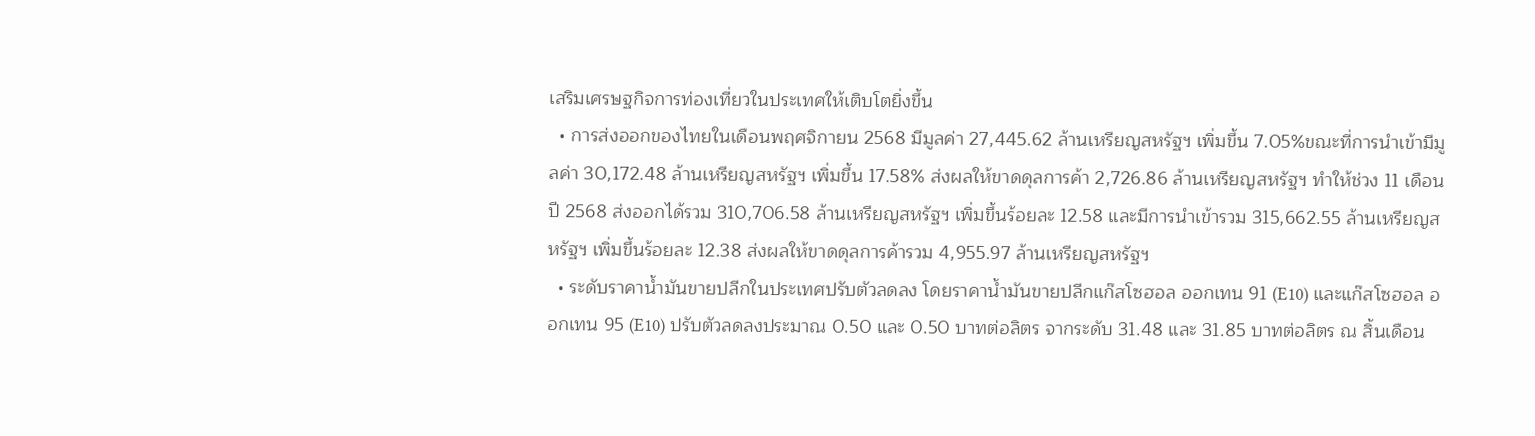เสริมเศรษฐกิจการท่องเที่ยวในประเทศให้เติบโตยิ่งขึ้น
  • การส่งออกของไทยในเดือนพฤศจิกายน 2568 มีมูลค่า 27,445.62 ล้านเหรียญสหรัฐฯ เพิ่มขึ้น 7.05%ขณะที่การนำเข้ามีมูลค่า 30,172.48 ล้านเหรียญสหรัฐฯ เพิ่มขึ้น 17.58% ส่งผลให้ขาดดุลการค้า 2,726.86 ล้านเหรียญสหรัฐฯ ทำให้ช่วง 11 เดือนปี 2568 ส่งออกได้รวม 310,706.58 ล้านเหรียญสหรัฐฯ เพิ่มขึ้นร้อยละ 12.58 และมีการนำเข้ารวม 315,662.55 ล้านเหรียญสหรัฐฯ เพิ่มขึ้นร้อยละ 12.38 ส่งผลให้ขาดดุลการค้ารวม 4,955.97 ล้านเหรียญสหรัฐฯ
  • ระดับราคาน้ำมันขายปลีกในประเทศปรับตัวลดลง โดยราคาน้ำมันขายปลีกแก๊สโซฮอล ออกเทน 91 (E10) และแก๊สโซฮอล ออกเทน 95 (E10) ปรับตัวลดลงประมาณ 0.50 และ 0.50 บาทต่อลิตร จากระดับ 31.48 และ 31.85 บาทต่อลิตร ณ สิ้นเดือน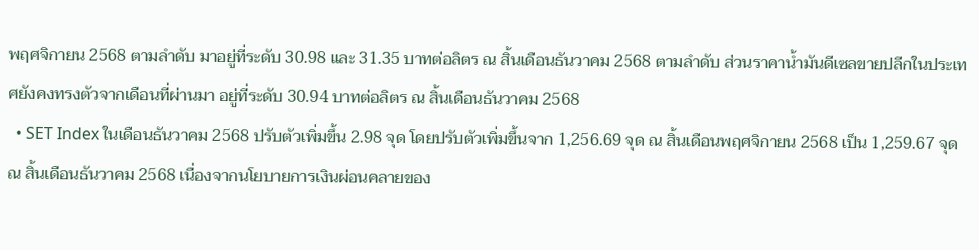พฤศจิกายน 2568 ตามลำดับ มาอยู่ที่ระดับ 30.98 และ 31.35 บาทต่อลิตร ณ สิ้นเดือนธันวาคม 2568 ตามลำดับ ส่วนราคาน้ำมันดีเซลขายปลีกในประเทศยังคงทรงตัวจากเดือนที่ผ่านมา อยู่ที่ระดับ 30.94 บาทต่อลิตร ณ สิ้นเดือนธันวาคม 2568
  • SET Index ในเดือนธันวาคม 2568 ปรับตัวเพิ่มขึ้น 2.98 จุด โดยปรับตัวเพิ่มขึ้นจาก 1,256.69 จุด ณ สิ้นเดือนพฤศจิกายน 2568 เป็น 1,259.67 จุด ณ สิ้นเดือนธันวาคม 2568 เนื่องจากนโยบายการเงินผ่อนคลายของ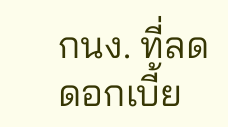กนง. ที่ลดดอกเบี้ย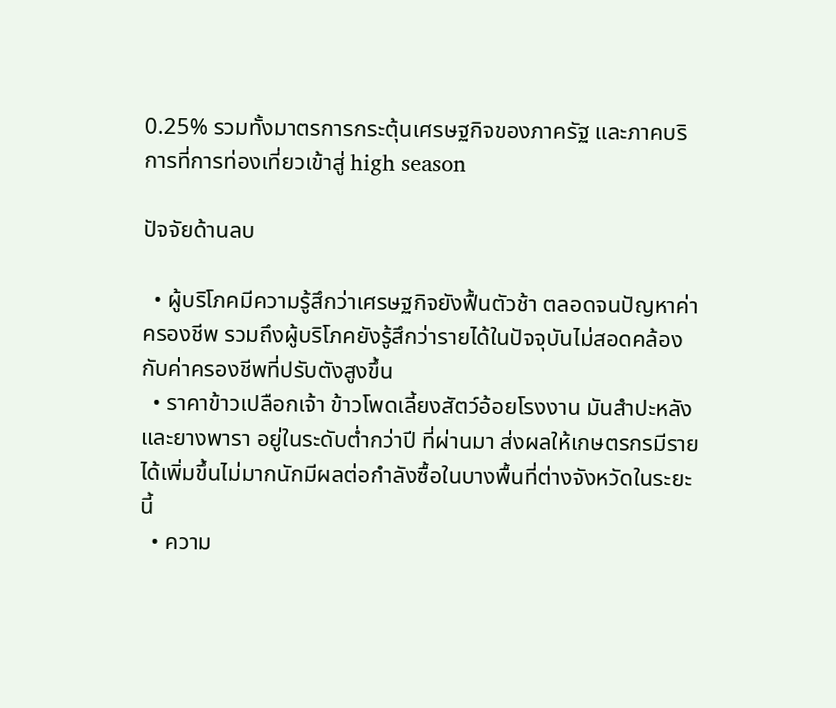0.25% รวมทั้งมาตรการกระตุ้นเศรษฐกิจของภาครัฐ และภาคบริการที่การท่องเที่ยวเข้าสู่ high season

ปัจจัยด้านลบ

  • ผู้บริโภคมีความรู้สึกว่าเศรษฐกิจยังฟื้นตัวช้า ตลอดจนปัญหาค่าครองชีพ รวมถึงผู้บริโภคยังรู้สึกว่ารายได้ในปัจจุบันไม่สอดคล้องกับค่าครองชีพที่ปรับตังสูงขึ้น
  • ราคาข้าวเปลือกเจ้า ข้าวโพดเลี้ยงสัตว์อ้อยโรงงาน มันสำปะหลัง และยางพารา อยู่ในระดับต่ำกว่าปี ที่ผ่านมา ส่งผลให้เกษตรกรมีรายได้เพิ่มขึ้นไม่มากนักมีผลต่อกำลังซื้อในบางพื้นที่ต่างจังหวัดในระยะนี้
  • ความ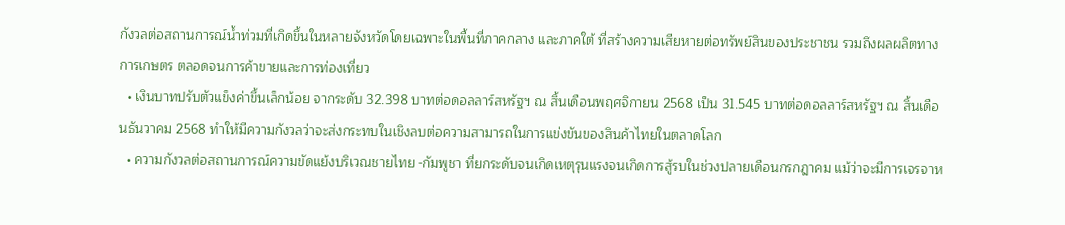กังวลต่อสถานการณ์น้ำท่วมที่เกิดขึ้นในหลายจังหวัดโดยเฉพาะในพื้นที่ภาคกลาง และภาคใต้ ที่สร้างความเสียหายต่อทรัพย์สินของประชาชน รวมถึงผลผลิตทางการเกษตร ตลอดจนการค้าขายและการท่องเที่ยว
  • เงินบาทปรับตัวแข็งค่าขึ้นเล็กน้อย จากระดับ 32.398 บาทต่อดอลลาร์สหรัฐฯ ณ สิ้นเดือนพฤศจิกายน 2568 เป็น 31.545 บาทต่อดอลลาร์สหรัฐฯ ณ สิ้นเดือนธันวาคม 2568 ทำให้มีความกังวลว่าจะส่งกระทบในเชิงลบต่อความสามารถในการแข่งขันของสินค้าไทยในตลาดโลก
  • ความกังวลต่อสถานการณ์ความขัดแย้งบริเวณชายไทย -กัมพูชา ที่ยกระดับจนเกิดเหตุรุนแรงจนเกิดการสู้รบในช่วงปลายเดือนกรกฎาคม แม้ว่าจะมีการเจรจาห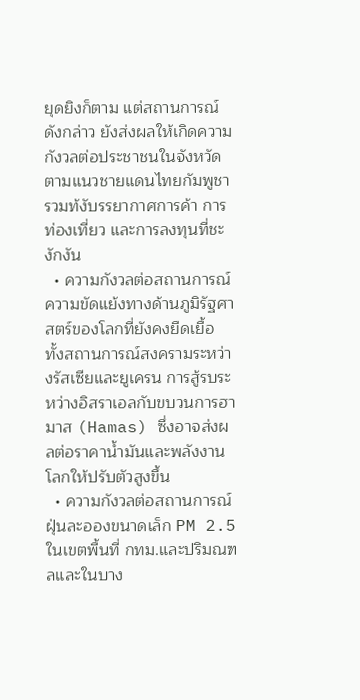ยุดยิงก็ตาม แต่สถานการณ์ดังกล่าว ยังส่งผลให้เกิดความกังวลต่อประชาชนในจังหวัดตามแนวชายแดนไทยกัมพูชา รวมท้งับรรยากาศการค้า การท่องเที่ยว และการลงทุนที่ชะงักงัน
  • ความกังวลต่อสถานการณ์ความขัดแย้งทางด้านภูมิรัฐศาสตร์ของโลกที่ยังคงยืดเยื้อ ทั้งสถานการณ์สงครามระหว่างรัสเซียและยูเครน การสู้รบระหว่างอิสราเอลกับขบวนการฮามาส (Hamas) ซึ่งอาจส่งผลต่อราคาน้ำมันและพลังงานโลกให้ปรับตัวสูงขึ้น
  • ความกังวลต่อสถานการณ์ฝุ่นละอองขนาดเล็ก PM 2.5 ในเขตพื้นที่ กทม.และปริมณฑลและในบาง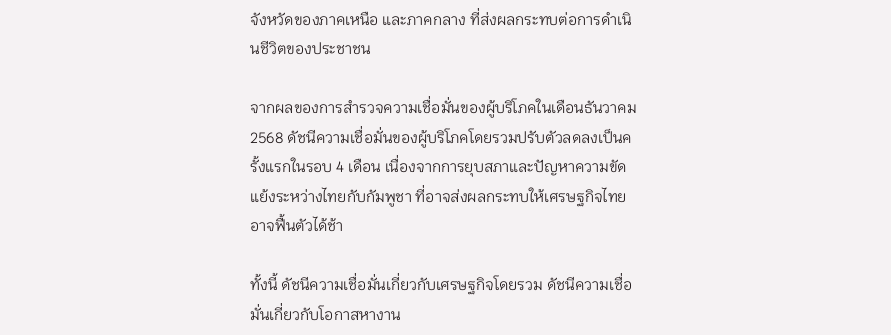จังหวัดของภาคเหนือ และภาคกลาง ที่ส่งผลกระทบต่อการดำเนินชีวิตของประชาชน

จากผลของการสำรวจความเชื่อมั่นของผู้บริโภคในเดือนธันวาคม 2568 ดัชนีความเชื่อมั่นของผู้บริโภคโดยรวมปรับตัวลดลงเป็นครั้งแรกในรอบ 4 เดือน เนื่องจากการยุบสภาและปัญหาความขัดแย้งระหว่างไทยกับกัมพูชา ที่อาจส่งผลกระทบให้เศรษฐกิจไทยอาจฟื้นตัวได้ช้า

ทั้งนี้ ดัชนีความเชื่อมั่นเกี่ยวกับเศรษฐกิจโดยรวม ดัชนีความเชื่อมั่นเกี่ยวกับโอกาสหางาน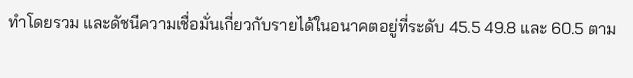ทำโดยรวม และดัชนีความเชื่อมั่นเกี่ยวกับรายได้ในอนาคตอยู่ที่ระดับ 45.5 49.8 และ 60.5 ตาม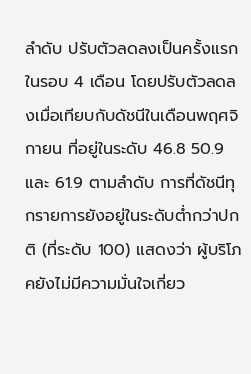ลำดับ ปรับตัวลดลงเป็นครั้งแรกในรอบ 4 เดือน โดยปรับตัวลดลงเมื่อเทียบกับดัชนีในเดือนพฤศจิกายน ที่อยู่ในระดับ 46.8 50.9 และ 61.9 ตามลำดับ การที่ดัชนีทุกรายการยังอยู่ในระดับต่ำกว่าปกติ (ที่ระดับ 100) แสดงว่า ผู้บริโภคยังไม่มีความมั่นใจเกี่ยว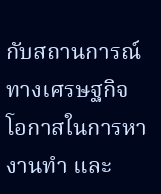กับสถานการณ์ทางเศรษฐกิจ โอกาสในการหางานทำ และ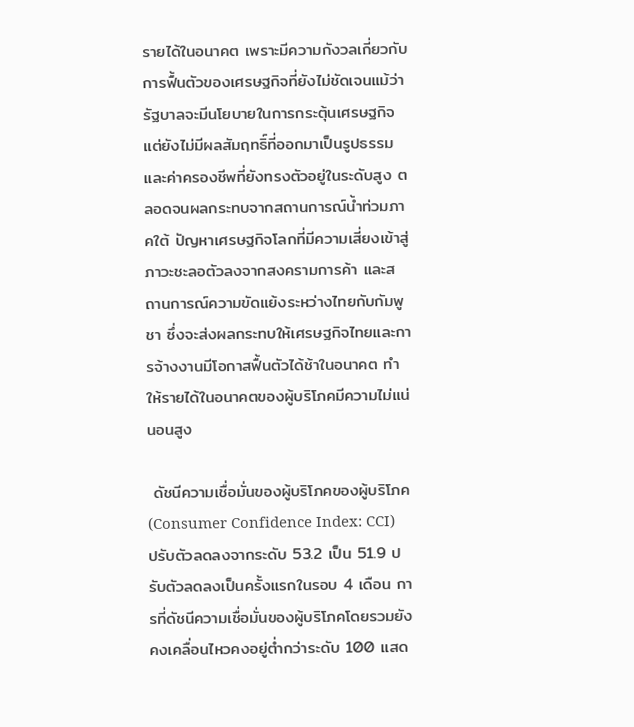รายได้ในอนาคต เพราะมีความกังวลเกี่ยวกับการฟื้นตัวของเศรษฐกิจที่ยังไม่ชัดเจนแม้ว่ารัฐบาลจะมีนโยบายในการกระตุ้นเศรษฐกิจ แต่ยังไม่มีผลสัมฤทธิ์ที่ออกมาเป็นรูปธรรมและค่าครองชีพที่ยังทรงตัวอยู่ในระดับสูง ตลอดจนผลกระทบจากสถานการณ์น้ำท่วมภาคใต้ ปัญหาเศรษฐกิจโลกที่มีความเสี่ยงเข้าสู่ภาวะชะลอตัวลงจากสงครามการค้า และสถานการณ์ความขัดแย้งระหว่างไทยกับกัมพูชา ซึ่งจะส่งผลกระทบให้เศรษฐกิจไทยและการจ้างงานมีโอกาสฟื้นตัวได้ช้าในอนาคต ทำให้รายได้ในอนาคตของผู้บริโภคมีความไม่แน่นอนสูง

 ดัชนีความเชื่อมั่นของผู้บริโภคของผู้บริโภค (Consumer Confidence Index: CCI) ปรับตัวลดลงจากระดับ 53.2 เป็น 51.9 ปรับตัวลดลงเป็นครั้งแรกในรอบ 4 เดือน การที่ดัชนีความเชื่อมั่นของผู้บริโภคโดยรวมยังคงเคลื่อนไหวคงอยู่ต่ำกว่าระดับ 100 แสด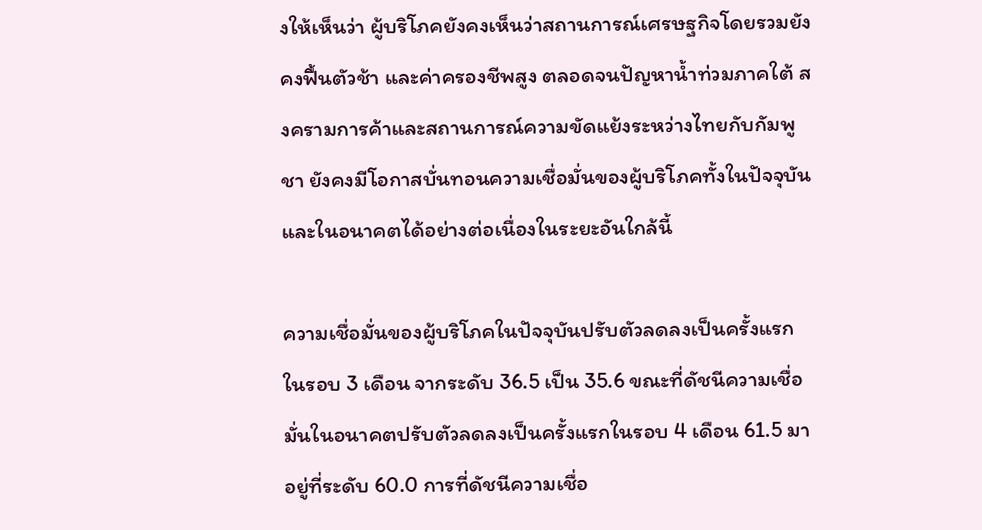งให้เห็นว่า ผู้บริโภคยังคงเห็นว่าสถานการณ์เศรษฐกิจโดยรวมยังคงฟื้นตัวช้า และค่าครองชีพสูง ตลอดจนปัญหาน้ำท่วมภาคใต้ สงครามการค้าและสถานการณ์ความขัดแย้งระหว่างไทยกับกัมพูชา ยังคงมีโอกาสบั่นทอนความเชื่อมั่นของผู้บริโภคทั้งในปัจจุบันและในอนาคตได้อย่างต่อเนื่องในระยะอันใกล้นี้

ความเชื่อมั่นของผู้บริโภคในปัจจุบันปรับตัวลดลงเป็นครั้งแรกในรอบ 3 เดือน จากระดับ 36.5 เป็น 35.6 ขณะที่ดัชนีความเชื่อมั่นในอนาคตปรับตัวลดลงเป็นครั้งแรกในรอบ 4 เดือน 61.5 มาอยู่ที่ระดับ 60.0 การที่ดัชนีความเชื่อ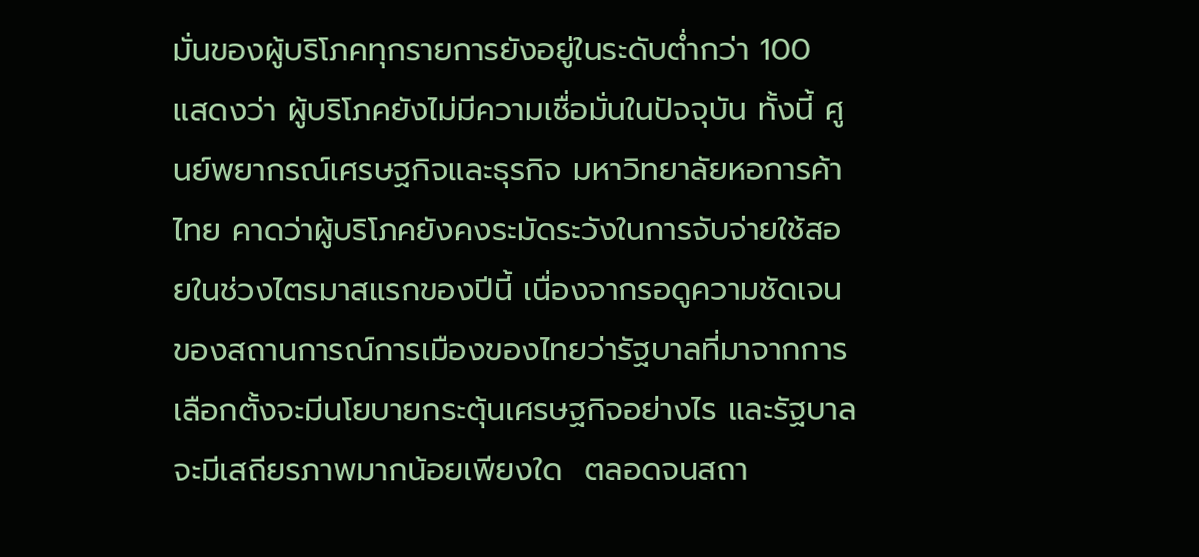มั่นของผู้บริโภคทุกรายการยังอยู่ในระดับต่ำกว่า 100 แสดงว่า ผู้บริโภคยังไม่มีความเชื่อมั่นในปัจจุบัน ทั้งนี้ ศูนย์พยากรณ์เศรษฐกิจและธุรกิจ มหาวิทยาลัยหอการค้าไทย คาดว่าผู้บริโภคยังคงระมัดระวังในการจับจ่ายใช้สอยในช่วงไตรมาสแรกของปีนี้ เนื่องจากรอดูความชัดเจนของสถานการณ์การเมืองของไทยว่ารัฐบาลที่มาจากการเลือกตั้งจะมีนโยบายกระตุ้นเศรษฐกิจอย่างไร และรัฐบาลจะมีเสถียรภาพมากน้อยเพียงใด  ตลอดจนสถา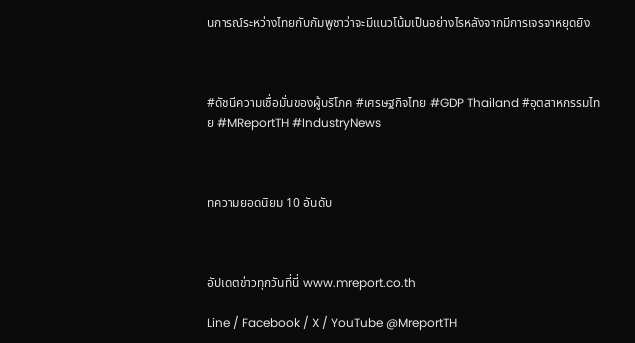นการณ์ระหว่างไทยกับกัมพูชาว่าจะมีแนวโน้มเป็นอย่างไรหลังจากมีการเจรจาหยุดยิง



#ดัชนีความเชื่อมั่นของผู้บริโภค #เศรษฐกิจไทย #GDP Thailand #อุตสาหกรรมไทย #MReportTH #IndustryNews



ทความยอดนิยม 10 อันดับ



อัปเดตข่าวทุกวันที่นี่ www.mreport.co.th

Line / Facebook / X / YouTube @MreportTH